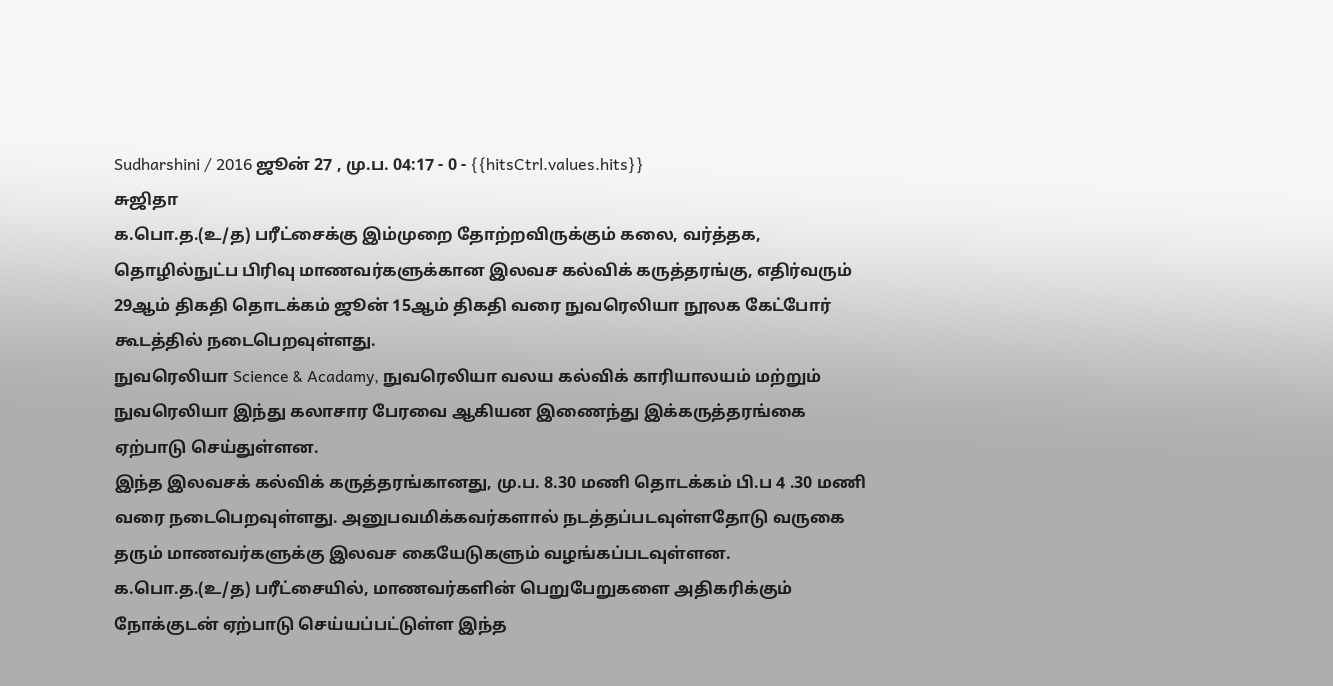Sudharshini / 2016 ஜூன் 27 , மு.ப. 04:17 - 0 - {{hitsCtrl.values.hits}}
சுஜிதா
க.பொ.த.(உ/த) பரீட்சைக்கு இம்முறை தோற்றவிருக்கும் கலை, வர்த்தக, தொழில்நுட்ப பிரிவு மாணவர்களுக்கான இலவச கல்விக் கருத்தரங்கு, எதிர்வரும் 29ஆம் திகதி தொடக்கம் ஜூன் 15ஆம் திகதி வரை நுவரெலியா நூலக கேட்போர் கூடத்தில் நடைபெறவுள்ளது.
நுவரெலியா Science & Acadamy, நுவரெலியா வலய கல்விக் காரியாலயம் மற்றும் நுவரெலியா இந்து கலாசார பேரவை ஆகியன இணைந்து இக்கருத்தரங்கை ஏற்பாடு செய்துள்ளன.
இந்த இலவசக் கல்விக் கருத்தரங்கானது, மு.ப. 8.30 மணி தொடக்கம் பி.ப 4 .30 மணி வரை நடைபெறவுள்ளது. அனுபவமிக்கவர்களால் நடத்தப்படவுள்ளதோடு வருகை தரும் மாணவர்களுக்கு இலவச கையேடுகளும் வழங்கப்படவுள்ளன.
க.பொ.த.(உ/த) பரீட்சையில், மாணவர்களின் பெறுபேறுகளை அதிகரிக்கும் நோக்குடன் ஏற்பாடு செய்யப்பட்டுள்ள இந்த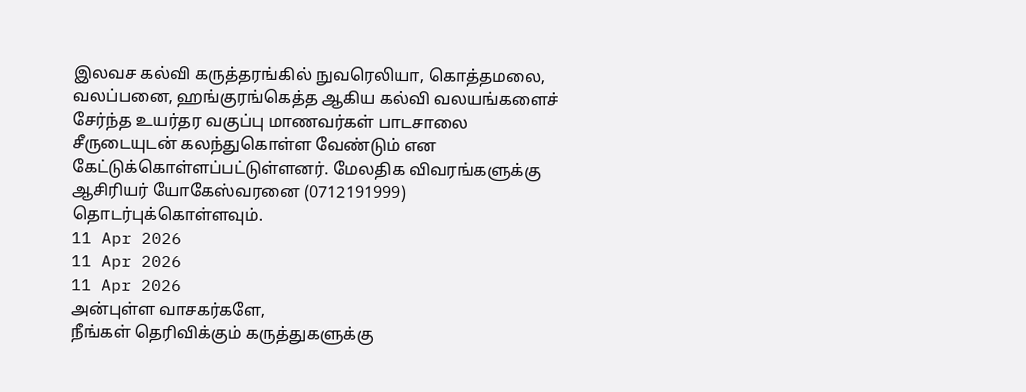இலவச கல்வி கருத்தரங்கில் நுவரெலியா, கொத்தமலை, வலப்பனை, ஹங்குரங்கெத்த ஆகிய கல்வி வலயங்களைச் சேர்ந்த உயர்தர வகுப்பு மாணவர்கள் பாடசாலை சீருடையுடன் கலந்துகொள்ள வேண்டும் என கேட்டுக்கொள்ளப்பட்டுள்ளனர். மேலதிக விவரங்களுக்கு ஆசிரியர் யோகேஸ்வரனை (0712191999) தொடர்புக்கொள்ளவும்.
11 Apr 2026
11 Apr 2026
11 Apr 2026
அன்புள்ள வாசகர்களே,
நீங்கள் தெரிவிக்கும் கருத்துகளுக்கு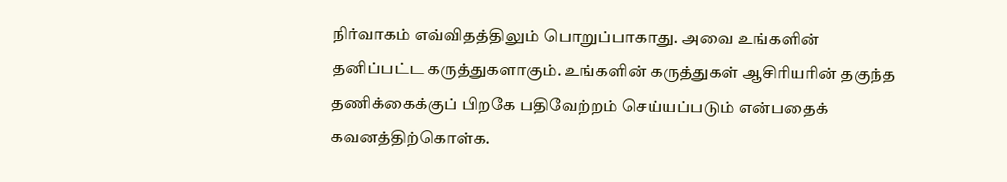நிர்வாகம் எவ்விதத்திலும் பொறுப்பாகாது. அவை உங்களின் தனிப்பட்ட கருத்துகளாகும். உங்களின் கருத்துகள் ஆசிரியரின் தகுந்த தணிக்கைக்குப் பிறகே பதிவேற்றம் செய்யப்படும் என்பதைக் கவனத்திற்கொள்க.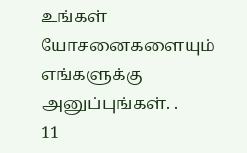உங்கள் யோசனைகளையும் எங்களுக்கு அனுப்புங்கள். .
11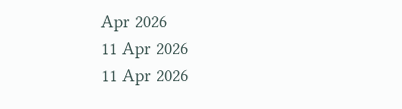Apr 2026
11 Apr 2026
11 Apr 2026